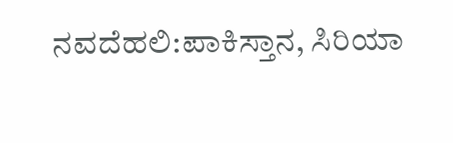ನವದೆಹಲಿ:ಪಾಕಿಸ್ತಾನ, ಸಿರಿಯಾ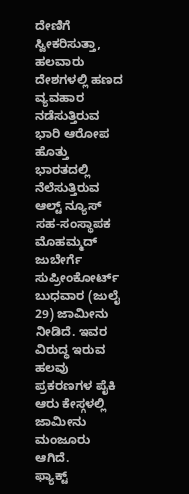ದೇಣಿಗೆ ಸ್ವೀಕರಿಸುತ್ತಾ, ಹಲವಾರು ದೇಶಗಳಲ್ಲಿ ಹಣದ ವ್ಯವಹಾರ ನಡೆಸುತ್ತಿರುವ ಭಾರಿ ಆರೋಪ ಹೊತ್ತು ಭಾರತದಲ್ಲಿ ನೆಲೆಸುತ್ತಿರುವ ಆಲ್ಟ್ ನ್ಯೂಸ್ ಸಹ-ಸಂಸ್ಥಾಪಕ ಮೊಹಮ್ಮದ್ ಜುಬೇರ್ಗೆ ಸುಪ್ರೀಂಕೋರ್ಟ್ ಬುಧವಾರ (ಜುಲೈ 29) ಜಾಮೀನು ನೀಡಿದೆ. ಇವರ ವಿರುದ್ಧ ಇರುವ ಹಲವು ಪ್ರಕರಣಗಳ ಪೈಕಿ ಆರು ಕೇಸ್ಗಳಲ್ಲಿ ಜಾಮೀನು ಮಂಜೂರು ಆಗಿದೆ.
ಫ್ಯಾಕ್ಟ್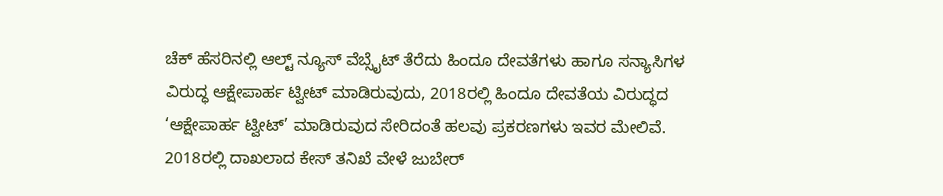ಚೆಕ್ ಹೆಸರಿನಲ್ಲಿ ಆಲ್ಟ್ ನ್ಯೂಸ್ ವೆಬ್ಸೈಟ್ ತೆರೆದು ಹಿಂದೂ ದೇವತೆಗಳು ಹಾಗೂ ಸನ್ಯಾಸಿಗಳ ವಿರುದ್ಧ ಆಕ್ಷೇಪಾರ್ಹ ಟ್ವೀಟ್ ಮಾಡಿರುವುದು, 2018ರಲ್ಲಿ ಹಿಂದೂ ದೇವತೆಯ ವಿರುದ್ಧದ ‘ಆಕ್ಷೇಪಾರ್ಹ ಟ್ವೀಟ್’ ಮಾಡಿರುವುದ ಸೇರಿದಂತೆ ಹಲವು ಪ್ರಕರಣಗಳು ಇವರ ಮೇಲಿವೆ. 2018ರಲ್ಲಿ ದಾಖಲಾದ ಕೇಸ್ ತನಿಖೆ ವೇಳೆ ಜುಬೇರ್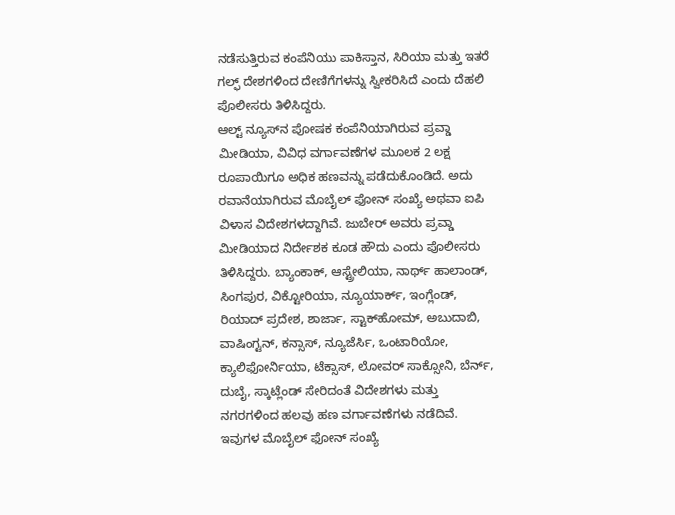ನಡೆಸುತ್ತಿರುವ ಕಂಪೆನಿಯು ಪಾಕಿಸ್ತಾನ, ಸಿರಿಯಾ ಮತ್ತು ಇತರೆ ಗಲ್ಫ್ ದೇಶಗಳಿಂದ ದೇಣಿಗೆಗಳನ್ನು ಸ್ವೀಕರಿಸಿದೆ ಎಂದು ದೆಹಲಿ ಪೊಲೀಸರು ತಿಳಿಸಿದ್ದರು.
ಆಲ್ಟ್ ನ್ಯೂಸ್‌ನ ಪೋಷಕ ಕಂಪೆನಿಯಾಗಿರುವ ಪ್ರವ್ಡಾ ಮೀಡಿಯಾ, ವಿವಿಧ ವರ್ಗಾವಣೆಗಳ ಮೂಲಕ 2 ಲಕ್ಷ ರೂಪಾಯಿಗೂ ಅಧಿಕ ಹಣವನ್ನು ಪಡೆದುಕೊಂಡಿದೆ. ಅದು ರವಾನೆಯಾಗಿರುವ ಮೊಬೈಲ್ ಫೋನ್ ಸಂಖ್ಯೆ ಅಥವಾ ಐಪಿ ವಿಳಾಸ ವಿದೇಶಗಳದ್ದಾಗಿವೆ. ಜುಬೇರ್ ಅವರು ಪ್ರವ್ಡಾ ಮೀಡಿಯಾದ ನಿರ್ದೇಶಕ ಕೂಡ ಹೌದು ಎಂದು ಪೊಲೀಸರು ತಿಳಿಸಿದ್ದರು. ಬ್ಯಾಂಕಾಕ್, ಆಸ್ಟ್ರೇಲಿಯಾ, ನಾರ್ಥ್ ಹಾಲಾಂಡ್, ಸಿಂಗಪುರ, ವಿಕ್ಟೋರಿಯಾ, ನ್ಯೂಯಾರ್ಕ್, ಇಂಗ್ಲೆಂಡ್, ರಿಯಾದ್ ಪ್ರದೇಶ, ಶಾರ್ಜಾ, ಸ್ಟಾಕ್‌ಹೋಮ್, ಅಬುದಾಬಿ, ವಾಷಿಂಗ್ಟನ್, ಕನ್ಸಾಸ್, ನ್ಯೂಜೆರ್ಸಿ, ಒಂಟಾರಿಯೋ, ಕ್ಯಾಲಿಫೋರ್ನಿಯಾ, ಟೆಕ್ಸಾಸ್, ಲೋವರ್ ಸಾಕ್ಸೋನಿ, ಬೆರ್ನ್, ದುಬೈ, ಸ್ಕಾಟ್ಲೆಂಡ್ ಸೇರಿದಂತೆ ವಿದೇಶಗಳು ಮತ್ತು ನಗರಗಳಿಂದ ಹಲವು ಹಣ ವರ್ಗಾವಣೆಗಳು ನಡೆದಿವೆ. ಇವುಗಳ ಮೊಬೈಲ್ ಫೋನ್ ಸಂಖ್ಯೆ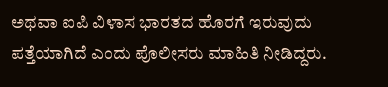ಅಥವಾ ಐಪಿ ವಿಳಾಸ ಭಾರತದ ಹೊರಗೆ ಇರುವುದು ಪತ್ತೆಯಾಗಿದೆ ಎಂದು ಪೊಲೀಸರು ಮಾಹಿತಿ ನೀಡಿದ್ದರು.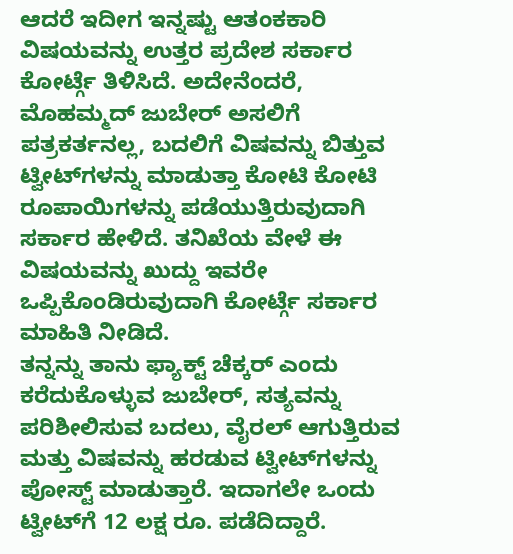ಆದರೆ ಇದೀಗ ಇನ್ನಷ್ಟು ಆತಂಕಕಾರಿ ವಿಷಯವನ್ನು ಉತ್ತರ ಪ್ರದೇಶ ಸರ್ಕಾರ ಕೋರ್ಟ್ಗೆ ತಿಳಿಸಿದೆ. ಅದೇನೆಂದರೆ, ಮೊಹಮ್ಮದ್‌ ಜುಬೇರ್‌ ಅಸಲಿಗೆ ಪತ್ರಕರ್ತನಲ್ಲ, ಬದಲಿಗೆ ವಿಷವನ್ನು ಬಿತ್ತುವ ಟ್ವೀಟ್‌ಗಳನ್ನು ಮಾಡುತ್ತಾ ಕೋಟಿ ಕೋಟಿ ರೂಪಾಯಿಗಳನ್ನು ಪಡೆಯುತ್ತಿರುವುದಾಗಿ ಸರ್ಕಾರ ಹೇಳಿದೆ. ತನಿಖೆಯ ವೇಳೆ ಈ ವಿಷಯವನ್ನು ಖುದ್ದು ಇವರೇ ಒಪ್ಪಿಕೊಂಡಿರುವುದಾಗಿ ಕೋರ್ಟ್ಗೆ ಸರ್ಕಾರ ಮಾಹಿತಿ ನೀಡಿದೆ.
ತನ್ನನ್ನು ತಾನು ಫ್ಯಾಕ್ಟ್‌ ಚೆಕ್ಕರ್‌ ಎಂದು ಕರೆದುಕೊಳ್ಳುವ ಜುಬೇರ್, ಸತ್ಯವನ್ನು ಪರಿಶೀಲಿಸುವ ಬದಲು, ವೈರಲ್ ಆಗುತ್ತಿರುವ ಮತ್ತು ವಿಷವನ್ನು ಹರಡುವ ಟ್ವೀಟ್‌ಗಳನ್ನು ಪೋಸ್ಟ್ ಮಾಡುತ್ತಾರೆ. ಇದಾಗಲೇ ಒಂದು ಟ್ವೀಟ್‌ಗೆ 12 ಲಕ್ಷ ರೂ. ಪಡೆದಿದ್ದಾರೆ.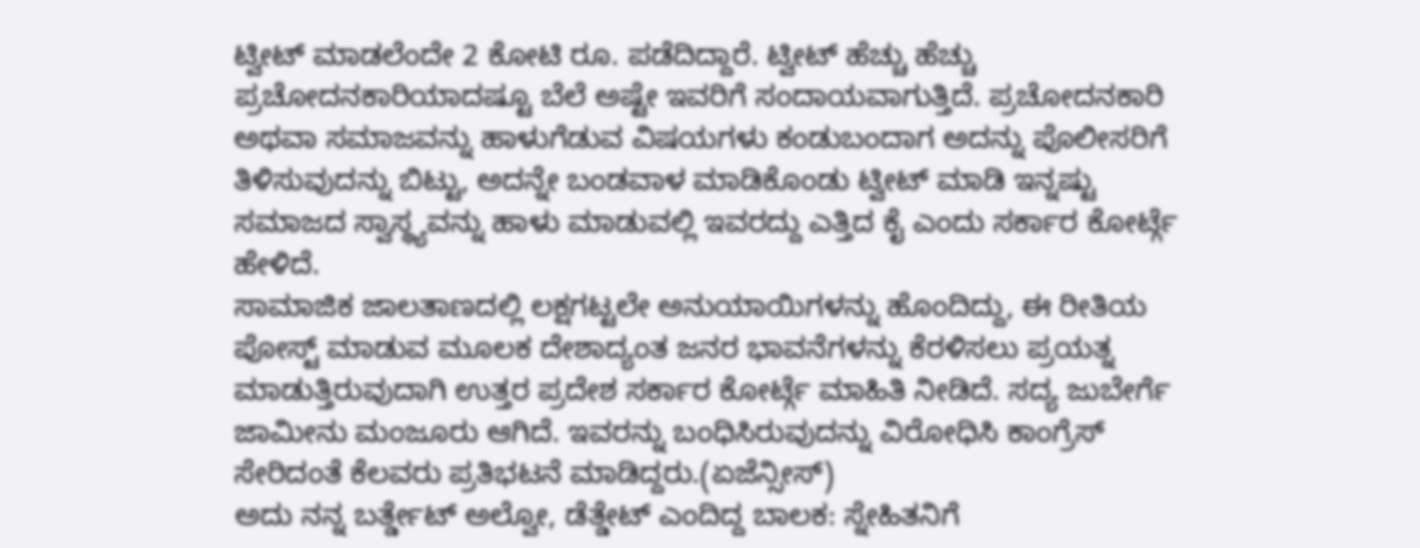ಟ್ವೀಟ್‌ ಮಾಡಲೆಂದೇ 2 ಕೋಟಿ ರೂ. ಪಡೆದಿದ್ದಾರೆ. ಟ್ವೀಟ್ ಹೆಚ್ಚು ಹೆಚ್ಚು ಪ್ರಚೋದನಕಾರಿಯಾದಷ್ಟೂ ಬೆಲೆ ಅಷ್ಟೇ ಇವರಿಗೆ ಸಂದಾಯವಾಗುತ್ತಿದೆ. ಪ್ರಚೋದನಕಾರಿ ಅಥವಾ ಸಮಾಜವನ್ನು ಹಾಳುಗೆಡುವ ವಿಷಯಗಳು ಕಂಡುಬಂದಾಗ ಅದನ್ನು ಪೊಲೀಸರಿಗೆ ತಿಳಿಸುವುದನ್ನು ಬಿಟ್ಟು, ಅದನ್ನೇ ಬಂಡವಾಳ ಮಾಡಿಕೊಂಡು ಟ್ವೀಟ್ ಮಾಡಿ ಇನ್ನಷ್ಟು ಸಮಾಜದ ಸ್ವಾಸ್ಥ್ಯವನ್ನು ಹಾಳು ಮಾಡುವಲ್ಲಿ ಇವರದ್ದು ಎತ್ತಿದ ಕೈ ಎಂದು ಸರ್ಕಾರ ಕೋರ್ಟ್ಗೆ ಹೇಳಿದೆ.
ಸಾಮಾಜಿಕ ಜಾಲತಾಣದಲ್ಲಿ ಲಕ್ಷಗಟ್ಟಲೇ ಅನುಯಾಯಿಗಳನ್ನು ಹೊಂದಿದ್ದು, ಈ ರೀತಿಯ ಪೋಸ್ಟ್ ಮಾಡುವ ಮೂಲಕ ದೇಶಾದ್ಯಂತ ಜನರ ಭಾವನೆಗಳನ್ನು ಕೆರಳಿಸಲು ಪ್ರಯತ್ನ ಮಾಡುತ್ತಿರುವುದಾಗಿ ಉತ್ತರ ಪ್ರದೇಶ ಸರ್ಕಾರ ಕೋರ್ಟ್ಗೆ ಮಾಹಿತಿ ನೀಡಿದೆ. ಸದ್ಯ ಜುಬೇರ್ಗೆ ಜಾಮೀನು ಮಂಜೂರು ಆಗಿದೆ. ಇವರನ್ನು ಬಂಧಿಸಿರುವುದನ್ನು ವಿರೋಧಿಸಿ ಕಾಂಗ್ರೆಸ್ ಸೇರಿದಂತೆ ಕೆಲವರು ಪ್ರತಿಭಟನೆ ಮಾಡಿದ್ದರು.(ಏಜೆನ್ಸೀಸ್)
ಅದು ನನ್ನ ಬರ್ತ್ಡೇಟ್ ಅಲ್ವೋ, ಡೆತ್ಡೇಟ್ ಎಂದಿದ್ದ ಬಾಲಕ: ಸ್ನೇಹಿತನಿಗೆ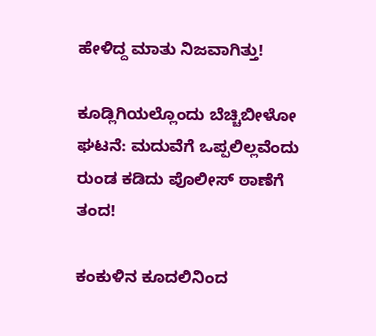ಹೇಳಿದ್ದ ಮಾತು ನಿಜವಾಗಿತ್ತು!

ಕೂಡ್ಲಿಗಿಯಲ್ಲೊಂದು ಬೆಚ್ಚಿಬೀಳೋ ಘಟನೆ: ಮದುವೆಗೆ ಒಪ್ಪಲಿಲ್ಲವೆಂದು ರುಂಡ ಕಡಿದು ಪೊಲೀಸ್ ಠಾಣೆಗೆ ತಂದ!

ಕಂಕುಳಿನ ಕೂದಲಿನಿಂದ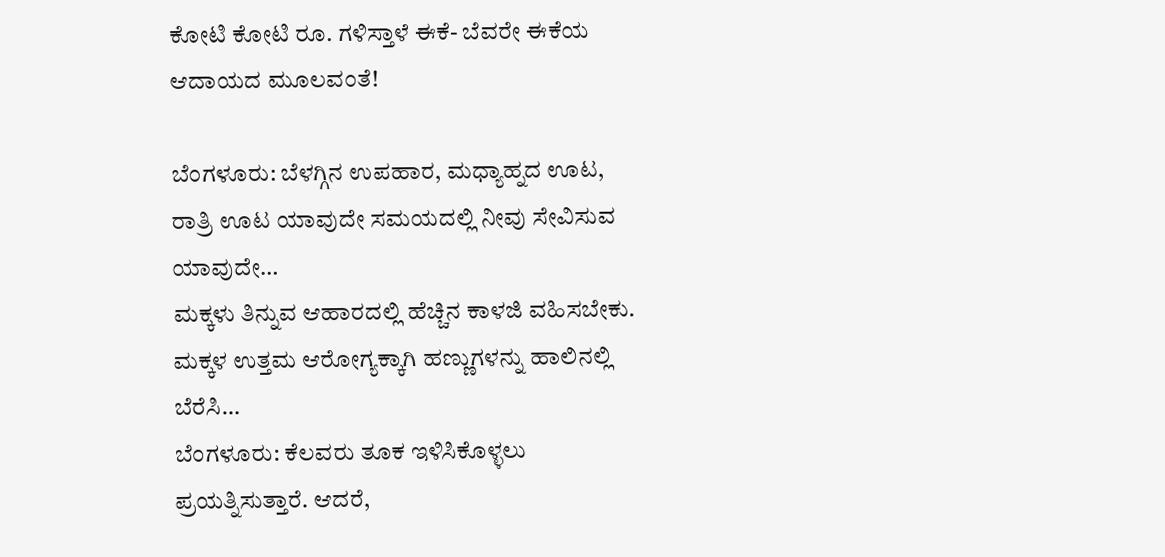ಕೋಟಿ ಕೋಟಿ ರೂ. ಗಳಿಸ್ತಾಳೆ ಈಕೆ- ಬೆವರೇ ಈಕೆಯ ಆದಾಯದ ಮೂಲವಂತೆ!

ಬೆಂಗಳೂರು: ಬೆಳಗ್ಗಿನ ಉಪಹಾರ, ಮಧ್ಯಾಹ್ನದ ಊಟ, ರಾತ್ರಿ ಊಟ ಯಾವುದೇ ಸಮಯದಲ್ಲಿ ನೀವು ಸೇವಿಸುವ ಯಾವುದೇ…
ಮಕ್ಕಳು ತಿನ್ನುವ ಆಹಾರದಲ್ಲಿ ಹೆಚ್ಚಿನ ಕಾಳಜಿ ವಹಿಸಬೇಕು. ಮಕ್ಕಳ ಉತ್ತಮ ಆರೋಗ್ಯಕ್ಕಾಗಿ ಹಣ್ಣುಗಳನ್ನು ಹಾಲಿನಲ್ಲಿ ಬೆರೆಸಿ…
ಬೆಂಗಳೂರು: ಕೆಲವರು ತೂಕ ಇಳಿಸಿಕೊಳ್ಳಲು ಪ್ರಯತ್ನಿಸುತ್ತಾರೆ. ಆದರೆ,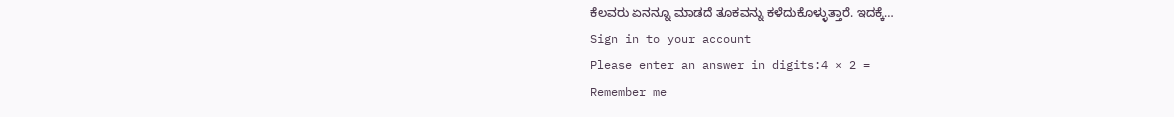ಕೆಲವರು ಏನನ್ನೂ ಮಾಡದೆ ತೂಕವನ್ನು ಕಳೆದುಕೊಳ್ಳುತ್ತಾರೆ. ಇದಕ್ಕೆ…
Sign in to your account
Please enter an answer in digits:4 × 2 =
Remember me